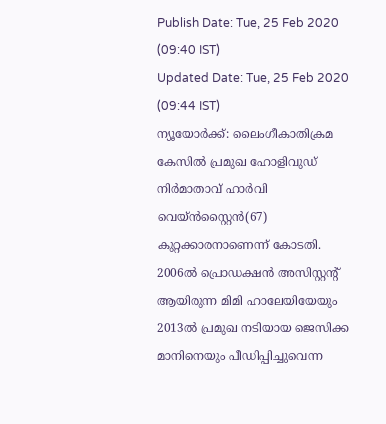Publish Date: Tue, 25 Feb 2020 (09:40 IST)
Updated Date: Tue, 25 Feb 2020 (09:44 IST)
ന്യൂയോർക്ക്: ലൈംഗീകാതിക്രമ കേസിൽ പ്രമുഖ ഹോളിവുഡ് നിർമാതാവ് ഹാർവി വെയ്ൻസ്റ്റൈൻ(67) കുറ്റക്കാരനാണെന്ന് കോടതി. 2006ൽ പ്രൊഡക്ഷൻ അസിസ്റ്റന്റ് ആയിരുന്ന മിമി ഹാലേയിയേയും 2013ൽ പ്രമുഖ നടിയായ ജെസിക്ക മാനിനെയും പീഡിപ്പിച്ചുവെന്ന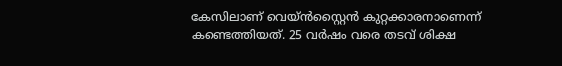കേസിലാണ് വെയ്ൻസ്റ്റൈൻ കുറ്റക്കാരനാണെന്ന് കണ്ടെത്തിയത്. 25 വർഷം വരെ തടവ് ശിക്ഷ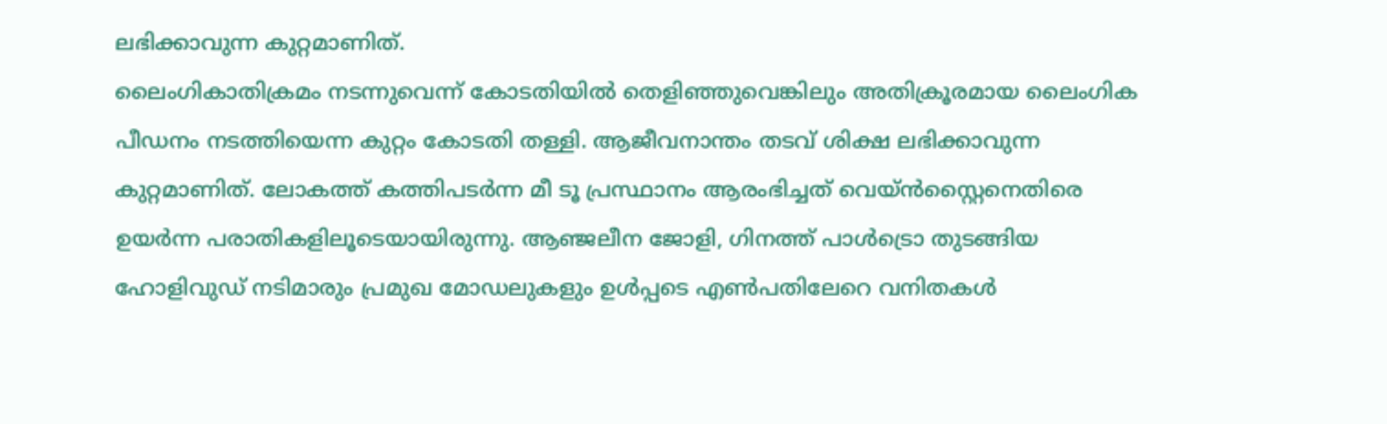ലഭിക്കാവുന്ന കുറ്റമാണിത്.
ലൈംഗികാതിക്രമം നടന്നുവെന്ന് കോടതിയിൽ തെളിഞ്ഞുവെങ്കിലും അതിക്രൂരമായ ലൈംഗിക പീഡനം നടത്തിയെന്ന കുറ്റം കോടതി തള്ളി. ആജീവനാന്തം തടവ് ശിക്ഷ ലഭിക്കാവുന്ന കുറ്റമാണിത്. ലോകത്ത് കത്തിപടർന്ന മീ ടൂ പ്രസ്ഥാനം ആരംഭിച്ചത് വെയ്ൻസ്റ്റൈനെതിരെ ഉയർന്ന പരാതികളിലൂടെയായിരുന്നു. ആഞ്ജലീന ജോളി, ഗിനത്ത് പാൾട്രൊ തുടങ്ങിയ ഹോളിവുഡ് നടിമാരും പ്രമുഖ മോഡലുകളും ഉൾപ്പടെ എൺപതിലേറെ വനിതകൾ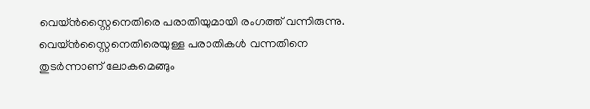വെയ്ൻസ്റ്റൈനെതിരെ പരാതിയുമായി രംഗത്ത് വന്നിരുന്നു.
വെയ്ൻസ്റ്റൈനെതിരെയുള്ള പരാതികൾ വന്നതിനെ തുടർന്നാണ് ലോകമെങ്ങും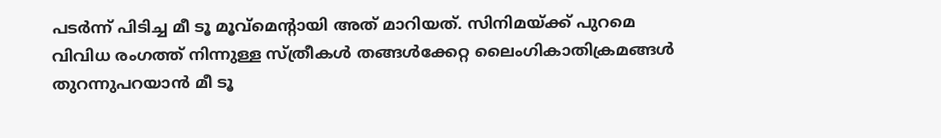പടർന്ന് പിടിച്ച മീ ടൂ മൂവ്മെന്റായി അത് മാറിയത്. സിനിമയ്ക്ക് പുറമെ വിവിധ രംഗത്ത് നിന്നുള്ള സ്ത്രീകൾ തങ്ങൾക്കേറ്റ ലൈംഗികാതിക്രമങ്ങൾ തുറന്നുപറയാൻ മീ ടൂ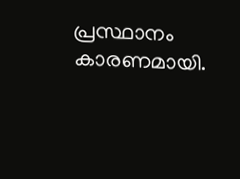പ്രസ്ഥാനം കാരണമായി.